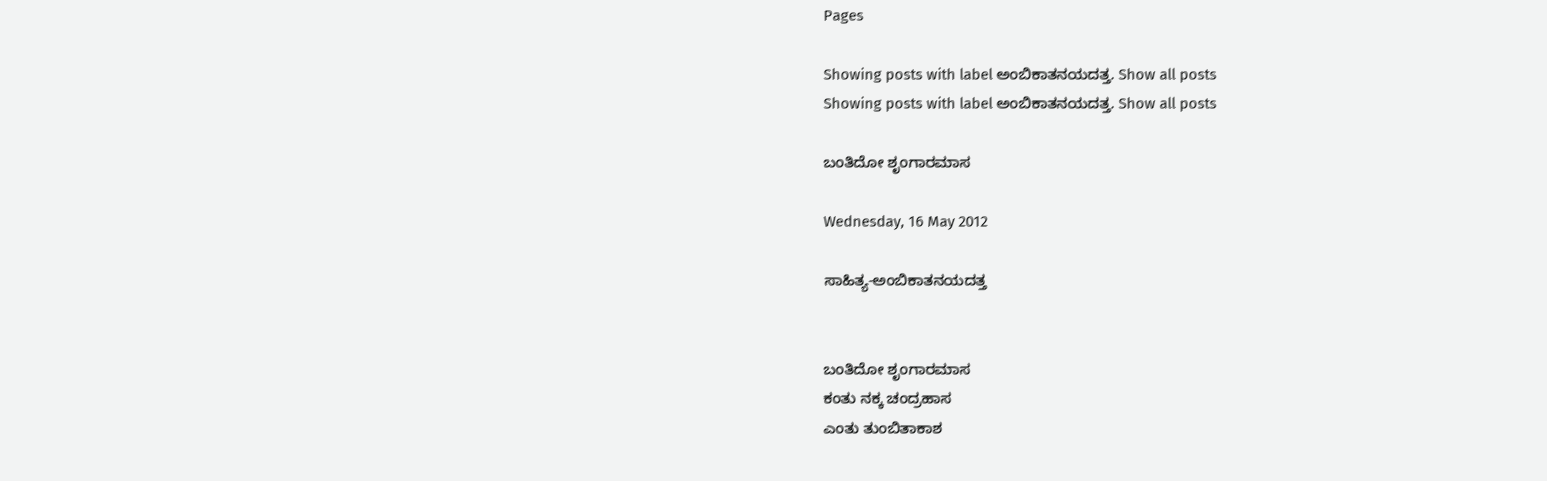Pages

Showing posts with label ಅಂಬಿಕಾತನಯದತ್ತ. Show all posts
Showing posts with label ಅಂಬಿಕಾತನಯದತ್ತ. Show all posts

ಬಂತಿದೋ ಶೃಂಗಾರಮಾಸ

Wednesday, 16 May 2012

ಸಾಹಿತ್ಯ-ಅಂಬಿಕಾತನಯದತ್ತ


ಬಂತಿದೋ ಶೃಂಗಾರಮಾಸ
ಕಂತು ನಕ್ಕ ಚಂದ್ರಹಾಸ
ಎಂತು ತುಂಬಿತಾಕಾಶ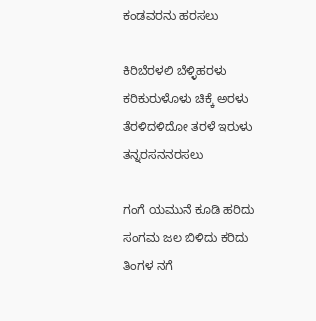ಕಂಡವರನು ಹರಸಲು

ಕಿರಿಬೆರಳಲಿ ಬೆಳ್ಳಿಹರಳು
ಕರಿಕುರುಳೊಳು ಚಿಕ್ಕೆ ಅರಳು
ತೆರಳಿದಳಿದೋ ತರಳೆ ಇರುಳು
ತನ್ನರಸನನರಸಲು

ಗಂಗೆ ಯಮುನೆ ಕೂಡಿ ಹರಿದು
ಸಂಗಮ ಜಲ ಬಿಳಿದು ಕರಿದು
ತಿಂಗಳ ನಗೆ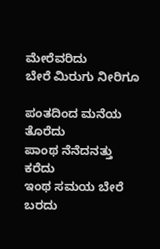ಮೇರೆವರಿದು
ಬೇರೆ ಮಿರುಗು ನೀರಿಗೂ

ಪಂತದಿಂದ ಮನೆಯ ತೊರೆದು
ಪಾಂಥ ನೆನೆದನತ್ತು ಕರೆದು
ಇಂಥ ಸಮಯ ಬೇರೆ ಬರದು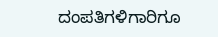ದಂಪತಿಗಳಿಗಾರಿಗೂ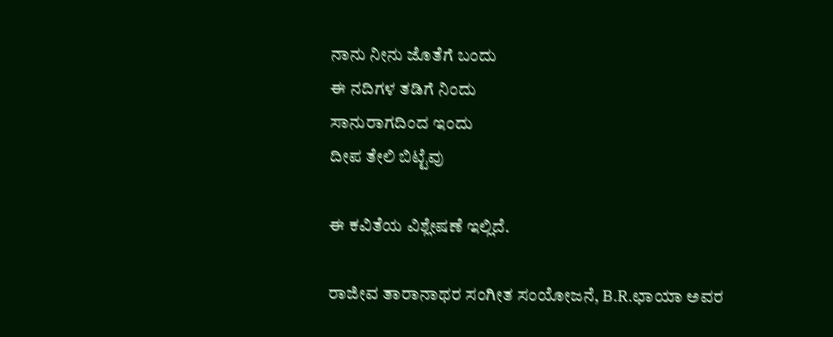ನಾನು ನೀನು ಜೊತೆಗೆ ಬಂದು
ಈ ನದಿಗಳ ತಡಿಗೆ ನಿಂದು
ಸಾನುರಾಗದಿಂದ ಇಂದು
ದೀಪ ತೇಲಿ ಬಿಟ್ಟೆವು

ಈ ಕವಿತೆಯ ವಿಶ್ಲೇಷಣೆ ಇಲ್ಲಿದೆ.

ರಾಜೀವ ತಾರಾನಾಥರ ಸಂಗೀತ ಸಂಯೋಜನೆ, B.R.ಛಾಯಾ ಅವರ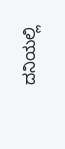ದನಿಯಲ್ಲಿ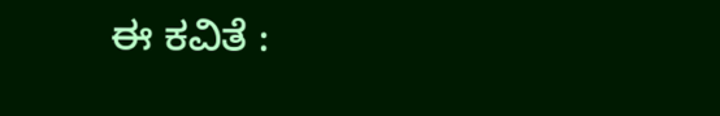ಈ ಕವಿತೆ :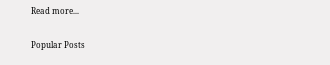Read more...

Popular Posts